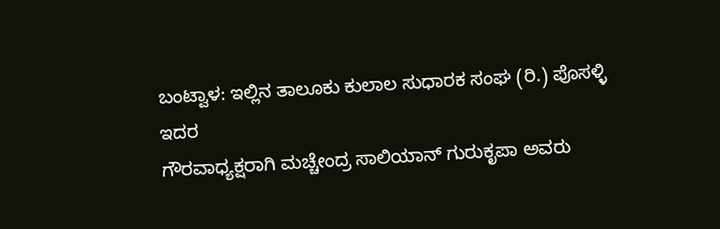ಬಂಟ್ವಾಳ: ಇಲ್ಲಿನ ತಾಲೂಕು ಕುಲಾಲ ಸುಧಾರಕ ಸಂಘ (ರಿ.) ಪೊಸಳ್ಳಿ ಇದರ
ಗೌರವಾಧ್ಯಕ್ಷರಾಗಿ ಮಚ್ಚೇಂದ್ರ ಸಾಲಿಯಾನ್ ಗುರುಕೃಪಾ ಅವರು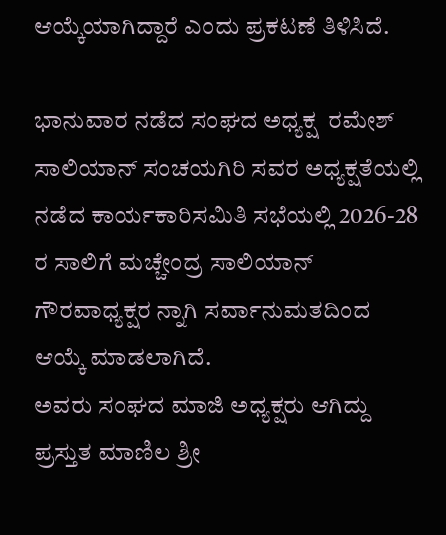ಆಯ್ಕೆಯಾಗಿದ್ದಾರೆ ಎಂದು ಪ್ರಕಟಣೆ ತಿಳಿಸಿದೆ.

ಭಾನುವಾರ ನಡೆದ ಸಂಘದ ಅಧ್ಯಕ್ಷ  ರಮೇಶ್ ಸಾಲಿಯಾನ್ ಸಂಚಯಗಿರಿ ಸವರ ಅಧ್ಯಕ್ಷತೆಯಲ್ಲಿ ನಡೆದ ಕಾರ್ಯಕಾರಿ‌ಸಮಿತಿ ಸಭೆಯಲ್ಲಿ 2026-28 ರ ಸಾಲಿಗೆ ಮಚ್ಚೇಂದ್ರ ಸಾಲಿಯಾನ್ ಗೌರವಾಧ್ಯಕ್ಷರ ನ್ನಾಗಿ ಸರ್ವಾನುಮತದಿಂದ ಆಯ್ಕೆ ಮಾಡಲಾಗಿದೆ.
ಅವರು ಸಂಘದ ಮಾಜಿ ಅಧ್ಯಕ್ಷರು ಆಗಿದ್ದು ಪ್ರಸ್ತುತ ಮಾಣಿಲ ಶ್ರೀ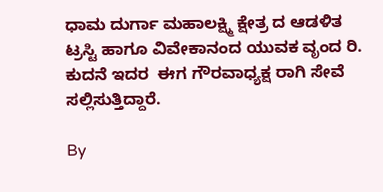ಧಾಮ ದುರ್ಗಾ ಮಹಾಲಕ್ಷ್ಮಿ ಕ್ಷೇತ್ರ ದ ಆಡಳಿತ ಟ್ರಸ್ಟಿ ಹಾಗೂ ವಿವೇಕಾನಂದ ಯುವಕ ವೃಂದ ರಿ. ಕುದನೆ ಇದರ  ಈಗ ಗೌರವಾಧ್ಯಕ್ಷ ರಾಗಿ ಸೇವೆ ಸಲ್ಲಿಸುತ್ತಿದ್ದಾರೆ.

By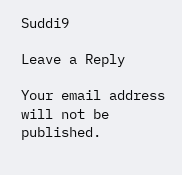Suddi9

Leave a Reply

Your email address will not be published.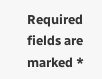Required fields are marked *